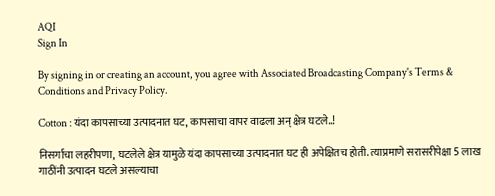AQI
Sign In

By signing in or creating an account, you agree with Associated Broadcasting Company's Terms & Conditions and Privacy Policy.

Cotton : यंदा कापसाच्या उत्पादनात घट, कापसाचा वापर वाढला अन् क्षेत्र घटले..!

निसर्गाचा लहरीपणा, घटलेले क्षेत्र यामुळे यंदा कापसाच्या उत्पादनात घट ही अपेक्षितच होती. त्याप्रमाणे सरासरीपेक्षा 5 लाख गाठींनी उत्पादन घटले असल्याचा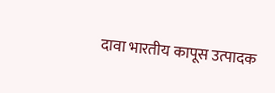दावा भारतीय कापूस उत्पादक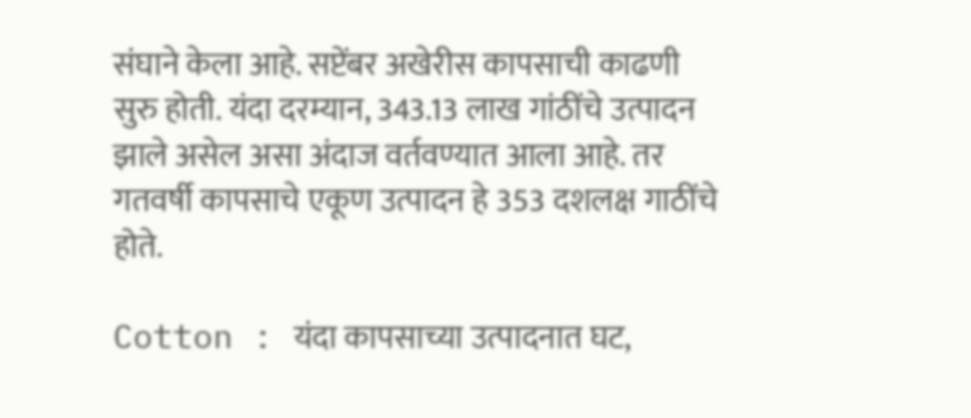संघाने केला आहे. सप्टेंबर अखेरीस कापसाची काढणी सुरु होती. यंदा दरम्यान, 343.13 लाख गांठींचे उत्पादन झाले असेल असा अंदाज वर्तवण्यात आला आहे. तर गतवर्षी कापसाचे एकूण उत्पादन हे 353 दशलक्ष गाठींचे होते.

Cotton : यंदा कापसाच्या उत्पादनात घट,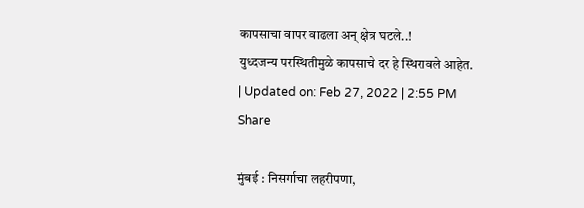कापसाचा वापर वाढला अन् क्षेत्र घटले..!
युध्दजन्य परस्थितीमुळे कापसाचे दर हे स्थिरावले आहेत.
| Updated on: Feb 27, 2022 | 2:55 PM
Share

मुंबई : निसर्गाचा लहरीपणा,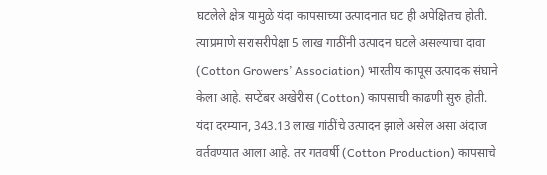घटलेले क्षेत्र यामुळे यंदा कापसाच्या उत्पादनात घट ही अपेक्षितच होती. त्याप्रमाणे सरासरीपेक्षा 5 लाख गाठींनी उत्पादन घटले असल्याचा दावा (Cotton Growers’ Association) भारतीय कापूस उत्पादक संघाने केला आहे. सप्टेंबर अखेरीस (Cotton) कापसाची काढणी सुरु होती. यंदा दरम्यान, 343.13 लाख गांठींचे उत्पादन झाले असेल असा अंदाज वर्तवण्यात आला आहे. तर गतवर्षी (Cotton Production) कापसाचे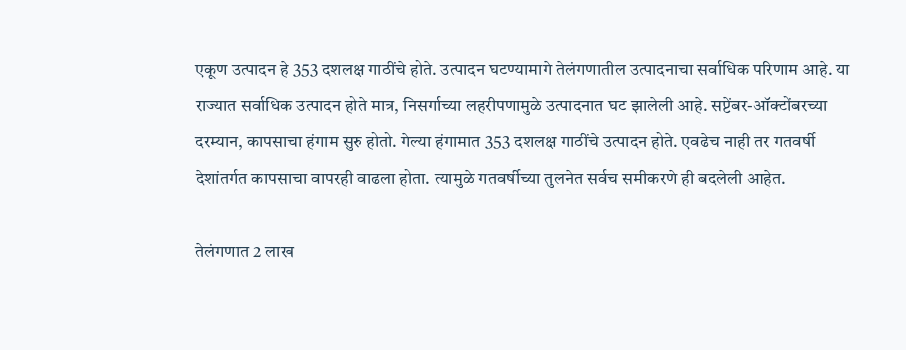एकूण उत्पादन हे 353 दशलक्ष गाठींचे होते. उत्पादन घटण्यामागे तेलंगणातील उत्पादनाचा सर्वाधिक परिणाम आहे. या राज्यात सर्वाधिक उत्पादन होते मात्र, निसर्गाच्या लहरीपणामुळे उत्पादनात घट झालेली आहे. सप्टेंबर-ऑक्टोंबरच्या दरम्यान, कापसाचा हंगाम सुरु होतो. गेल्या हंगामात 353 दशलक्ष गाठींचे उत्पादन होते. एवढेच नाही तर गतवर्षी देशांतर्गत कापसाचा वापरही वाढला होता. त्यामुळे गतवर्षीच्या तुलनेत सर्वच समीकरणे ही बदलेली आहेत.

तेलंगणात 2 लाख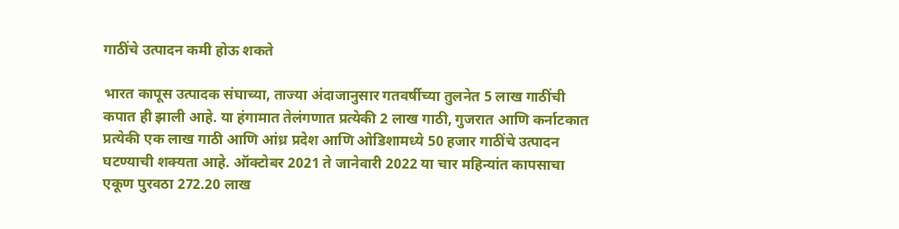गाठींचे उत्पादन कमी होऊ शकते

भारत कापूस उत्पादक संघाच्या, ताज्या अंदाजानुसार गतवर्षीच्या तुलनेत 5 लाख गाठींची कपात ही झाली आहे. या हंगामात तेलंगणात प्रत्येकी 2 लाख गाठी, गुजरात आणि कर्नाटकात प्रत्येकी एक लाख गाठी आणि आंध्र प्रदेश आणि ओडिशामध्ये 50 हजार गाठींचे उत्पादन घटण्याची शक्यता आहे. ऑक्टोबर 2021 ते जानेवारी 2022 या चार महिन्यांत कापसाचा एकूण पुरवठा 272.20 लाख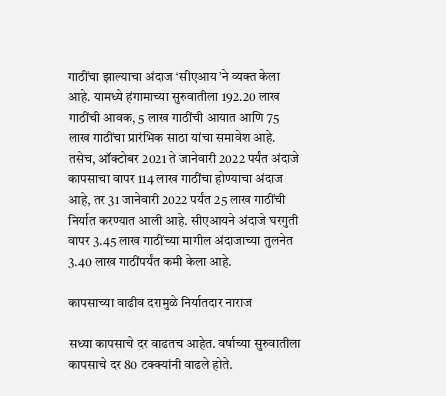गाठींचा झाल्याचा अंदाज ‘सीएआय’ने व्यक्त केला आहे. यामध्ये हंगामाच्या सुरुवातीला 192.20 लाख गाठींची आवक, 5 लाख गाठींची आयात आणि 75 लाख गाठींचा प्रारंभिक साठा यांचा समावेश आहे. तसेच, ऑक्टोबर 2021 ते जानेवारी 2022 पर्यंत अंदाजे कापसाचा वापर 114 लाख गाठींचा होण्याचा अंदाज आहे, तर 31 जानेवारी 2022 पर्यंत 25 लाख गाठींची निर्यात करण्यात आली आहे. सीएआयने अंदाजे घरगुती वापर 3.45 लाख गाठींच्या मागील अंदाजाच्या तुलनेत 3.40 लाख गाठींपर्यंत कमी केला आहे.

कापसाच्या वाढीव दरामुळे निर्यातदार नाराज

सध्या कापसाचे दर वाढतच आहेत. वर्षाच्या सुरुवातीला कापसाचे दर 80 टक्क्यांनी वाढले होते.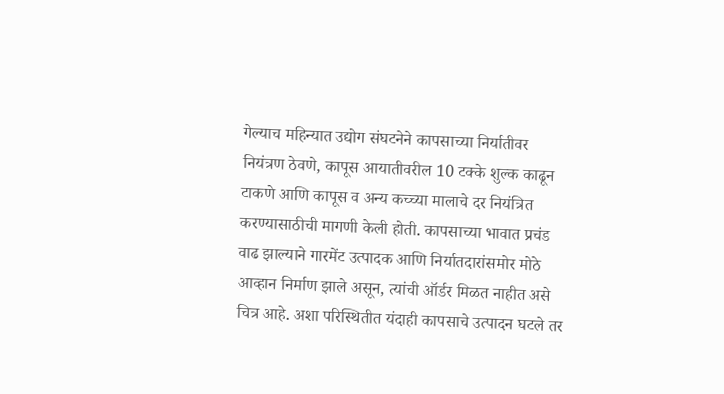गेल्याच महिन्यात उद्योग संघटनेने कापसाच्या निर्यातीवर नियंत्रण ठेवणे, कापूस आयातीवरील 10 टक्के शुल्क काढून टाकणे आणि कापूस व अन्य कच्च्या मालाचे दर नियंत्रित करण्यासाठीची मागणी केली होती. कापसाच्या भावात प्रचंड वाढ झाल्याने गारमेंट उत्पादक आणि निर्यातदारांसमोर मोठे आव्हान निर्माण झाले असून, त्यांची ऑर्डर मिळत नाहीत असे चित्र आहे. अशा परिस्थितीत यंदाही कापसाचे उत्पादन घटले तर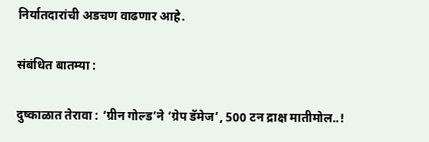निर्यातदारांची अडचण वाढणार आहे.

संबंधित बातम्या :

दुष्काळात तेरावा : ‘ग्रीन गोल्ड’ने ‘ग्रेप डॅमेज’, 500 टन द्राक्ष मातीमोल..!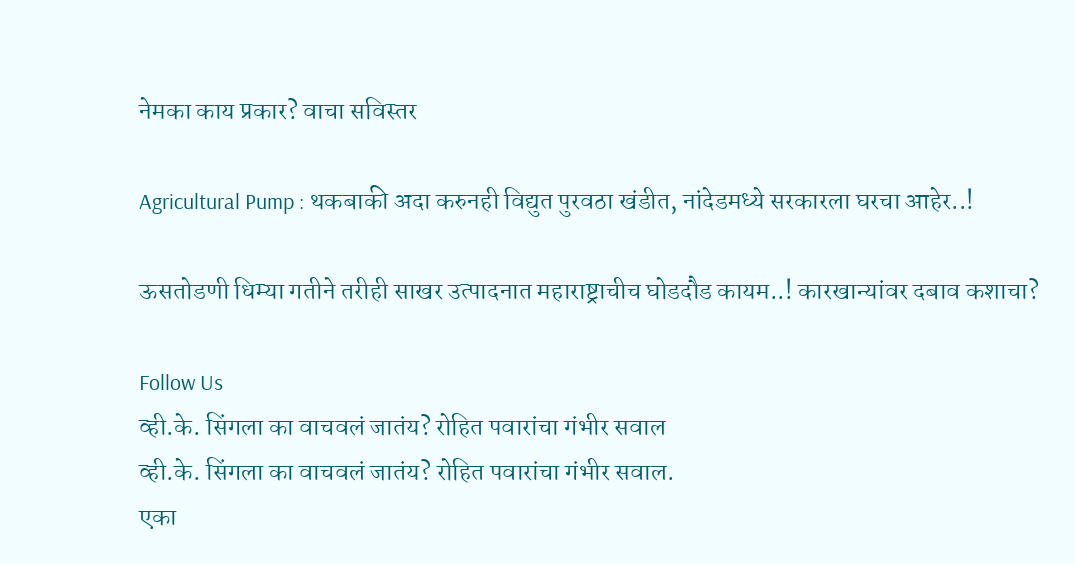नेमका काय प्रकार? वाचा सविस्तर

Agricultural Pump : थकबाकी अदा करुनही विद्युत पुरवठा खंडीत, नांदेडमध्ये सरकारला घरचा आहेर..!

ऊसतोडणी धिम्या गतीने तरीही साखर उत्पादनात महाराष्ट्राचीच घोडदौड कायम..! कारखान्यांवर दबाव कशाचा?

Follow Us
व्ही.के. सिंगला का वाचवलं जातंय? रोहित पवारांचा गंभीर सवाल
व्ही.के. सिंगला का वाचवलं जातंय? रोहित पवारांचा गंभीर सवाल.
एका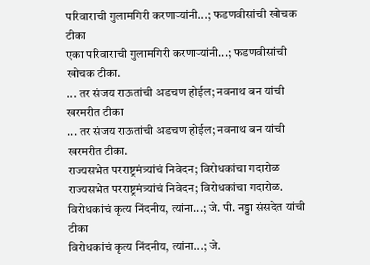परिवाराची गुलामगिरी करणाऱ्यांनी...; फडणवीसांची खोचक टीका
एका परिवाराची गुलामगिरी करणाऱ्यांनी...; फडणवीसांची खोचक टीका.
... तर संजय राऊतांची अडचण होईल; नवनाथ बन यांची खरमरीत टीका
... तर संजय राऊतांची अडचण होईल; नवनाथ बन यांची खरमरीत टीका.
राज्यसभेत परराष्ट्रमंत्र्यांचं निवेदन; विरोधकांचा गदारोळ
राज्यसभेत परराष्ट्रमंत्र्यांचं निवेदन; विरोधकांचा गदारोळ.
विरोधकांचं कृत्य निंदनीय, त्यांना...; जे. पी. नड्डा संसदेत यांची टीका
विरोधकांचं कृत्य निंदनीय, त्यांना...; जे.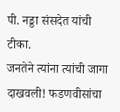पी. नड्डा संसदेत यांची टीका.
जनतेने त्यांना त्यांची जागा दाखवली! फडणवीसांचा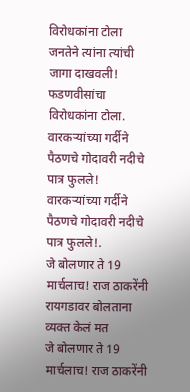विरोधकांना टोला
जनतेने त्यांना त्यांची जागा दाखवली! फडणवीसांचा विरोधकांना टोला.
वारकऱ्यांच्या गर्दीने पैठणचे गोदावरी नदीचे पात्र फुलले!
वारकऱ्यांच्या गर्दीने पैठणचे गोदावरी नदीचे पात्र फुलले!.
जे बोलणार ते 19 मार्चलाच! राज ठाकरेंनी रायगडावर बोलताना व्यक्त केलं मत
जे बोलणार ते 19 मार्चलाच! राज ठाकरेंनी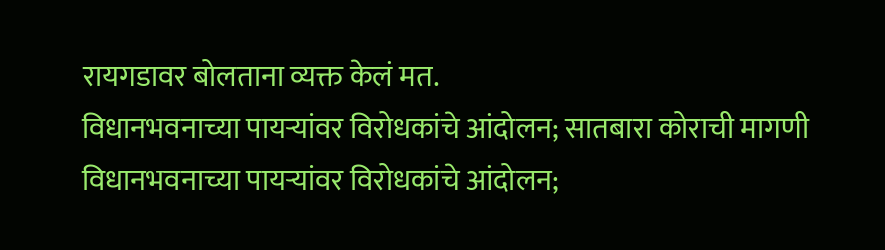रायगडावर बोलताना व्यक्त केलं मत.
विधानभवनाच्या पायऱ्यांवर विरोधकांचे आंदोलन; सातबारा कोराची मागणी
विधानभवनाच्या पायऱ्यांवर विरोधकांचे आंदोलन;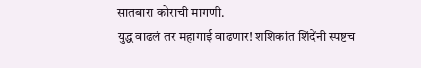सातबारा कोराची मागणी.
युद्ध वाढलं तर महागाई वाढणार! शशिकांत शिंदेंनी स्पष्टच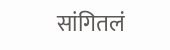सांगितलं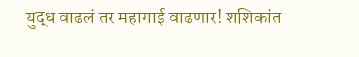युद्ध वाढलं तर महागाई वाढणार! शशिकांत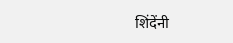शिंदेंनी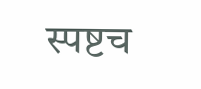स्पष्टच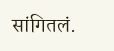सांगितलं.